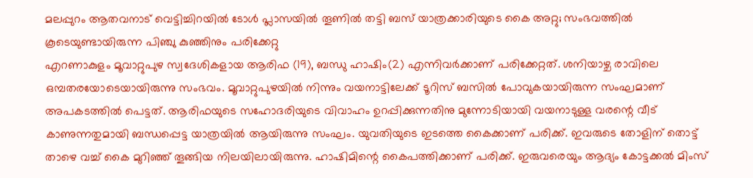മലപ്പുറം ആതവനാട് വെട്ടിച്ചിറയിൽ ടോൾ പ്ലാസയിൽ തൂണിൽ തട്ടി ബസ് യാത്രക്കാരിയുടെ കൈ അറ്റു; സംഭവത്തിൽ കൂടെയുണ്ടായിരുന്ന പിഞ്ചു കുഞ്ഞിനും പരിക്കേറ്റു
എറണാകുളം മൂവാറ്റുപുഴ സ്വദേശികളായ ആരിഫ (19), ബന്ധു ഹാഷിം(2) എന്നിവർക്കാണ് പരിക്കേറ്റത്. ശനിയാഴ്ച രാവിലെ ഒമ്പതരയോടെയായിരുന്നു സംഭവം. മൂവാറ്റുപുഴയിൽ നിന്നും വയനാട്ടിലേക്ക് ടൂറിസ് ബസിൽ പോവുകയായിരുന്ന സംഘമാണ് അപകടത്തിൽ പെട്ടത്. ആരിഫയുടെ സഹോദരിയുടെ വിവാഹം ഉറപ്പിക്കുന്നതിനു മുന്നോടിയായി വയനാടുള്ള വരന്റെ വീട് കാണുന്നതുമായി ബന്ധപ്പെട്ട യാത്രയിൽ ആയിരുന്നു സംഘം. യുവതിയുടെ ഇടത്തെ കൈക്കാണ് പരിക്ക്. ഇവരുടെ തോളിന് തൊട്ട് താഴെ വച്ച് കൈ മുറിഞ്ഞ് തൂങ്ങിയ നിലയിലായിരുന്നു. ഹാഷിമിന്റെ കൈപത്തിക്കാണ് പരിക്ക്. ഇരുവരെയും ആദ്യം കോട്ടക്കൽ മിംസ്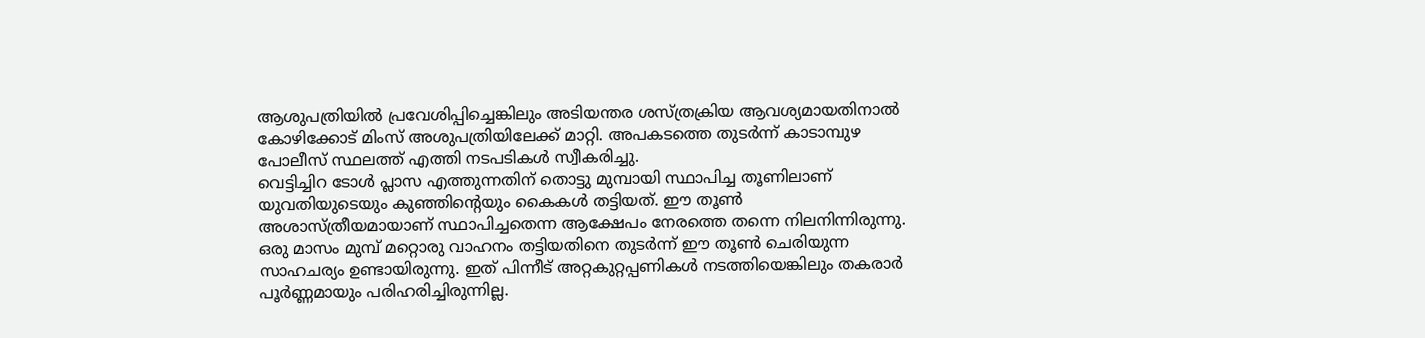ആശുപത്രിയിൽ പ്രവേശിപ്പിച്ചെങ്കിലും അടിയന്തര ശസ്ത്രക്രിയ ആവശ്യമായതിനാൽ കോഴിക്കോട് മിംസ് അശുപത്രിയിലേക്ക് മാറ്റി. അപകടത്തെ തുടർന്ന് കാടാമ്പുഴ പോലീസ് സ്ഥലത്ത് എത്തി നടപടികൾ സ്വീകരിച്ചു.
വെട്ടിച്ചിറ ടോൾ പ്ലാസ എത്തുന്നതിന് തൊട്ടു മുമ്പായി സ്ഥാപിച്ച തൂണിലാണ് യുവതിയുടെയും കുഞ്ഞിന്റെയും കൈകൾ തട്ടിയത്. ഈ തൂൺ അശാസ്ത്രീയമായാണ് സ്ഥാപിച്ചതെന്ന ആക്ഷേപം നേരത്തെ തന്നെ നിലനിന്നിരുന്നു. ഒരു മാസം മുമ്പ് മറ്റൊരു വാഹനം തട്ടിയതിനെ തുടർന്ന് ഈ തൂൺ ചെരിയുന്ന സാഹചര്യം ഉണ്ടായിരുന്നു. ഇത് പിന്നീട് അറ്റകുറ്റപ്പണികൾ നടത്തിയെങ്കിലും തകരാർ പൂർണ്ണമായും പരിഹരിച്ചിരുന്നില്ല.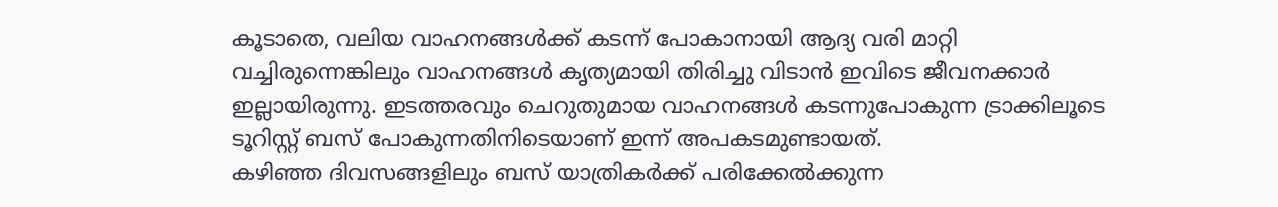കൂടാതെ, വലിയ വാഹനങ്ങൾക്ക് കടന്ന് പോകാനായി ആദ്യ വരി മാറ്റി വച്ചിരുന്നെങ്കിലും വാഹനങ്ങൾ കൃത്യമായി തിരിച്ചു വിടാൻ ഇവിടെ ജീവനക്കാർ ഇല്ലായിരുന്നു. ഇടത്തരവും ചെറുതുമായ വാഹനങ്ങൾ കടന്നുപോകുന്ന ട്രാക്കിലൂടെ ടൂറിസ്റ്റ് ബസ് പോകുന്നതിനിടെയാണ് ഇന്ന് അപകടമുണ്ടായത്.
കഴിഞ്ഞ ദിവസങ്ങളിലും ബസ് യാത്രികർക്ക് പരിക്കേൽക്കുന്ന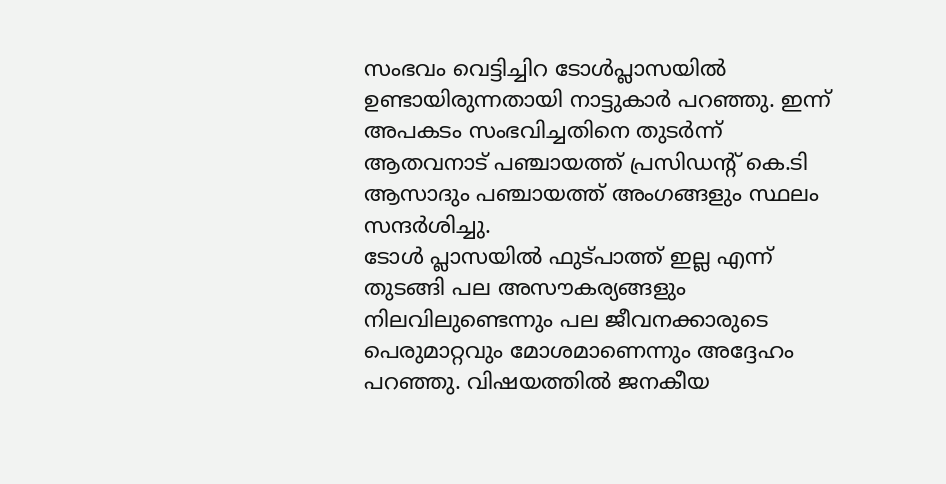സംഭവം വെട്ടിച്ചിറ ടോൾപ്ലാസയിൽ ഉണ്ടായിരുന്നതായി നാട്ടുകാർ പറഞ്ഞു. ഇന്ന് അപകടം സംഭവിച്ചതിനെ തുടർന്ന് ആതവനാട് പഞ്ചായത്ത് പ്രസിഡന്റ് കെ.ടി ആസാദും പഞ്ചായത്ത് അംഗങ്ങളും സ്ഥലം സന്ദർശിച്ചു.
ടോൾ പ്ലാസയിൽ ഫുട്പാത്ത് ഇല്ല എന്ന് തുടങ്ങി പല അസൗകര്യങ്ങളും നിലവിലുണ്ടെന്നും പല ജീവനക്കാരുടെ പെരുമാറ്റവും മോശമാണെന്നും അദ്ദേഹം പറഞ്ഞു. വിഷയത്തിൽ ജനകീയ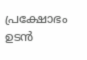പ്രക്ഷോഭം ഉടൻ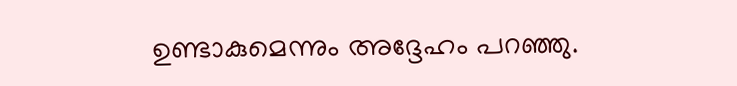ഉണ്ടാകുമെന്നും അദ്ദേഹം പറഞ്ഞു.